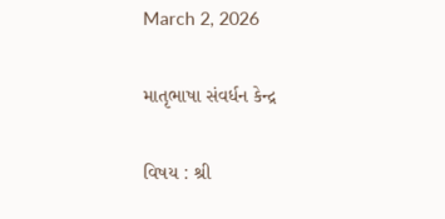March 2, 2026

માતૃભાષા સંવર્ધન કેન્દ્ર

વિષય : શ્રી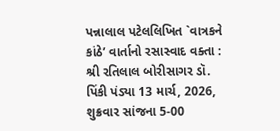પન્નાલાલ પટેલલિખિત `વાત્રકને કાંઠે’ વાર્તાનો રસાસ્વાદ વક્તા : શ્રી રતિલાલ બોરીસાગર ડૉ. પિંકી પંડ્યા 13 માર્ચ, 2026, શુક્રવાર સાંજના 5-00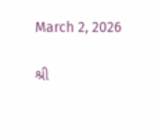March 2, 2026

શ્રી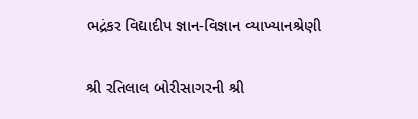ભદ્રંકર વિદ્યાદીપ જ્ઞાન-વિજ્ઞાન વ્યાખ્યાનશ્રેણી

શ્રી રતિલાલ બોરીસાગરની શ્રી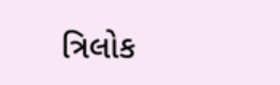ત્રિલોક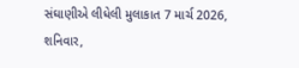સંઘાણીએ લીધેલી મુલાકાત 7 માર્ચ 2026, શનિવાર,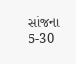સાંજના 5-30